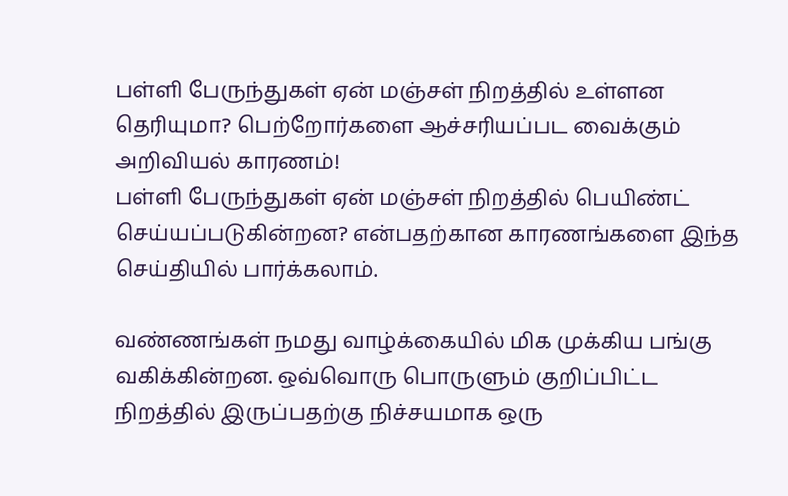பள்ளி பேருந்துகள் ஏன் மஞ்சள் நிறத்தில் உள்ளன தெரியுமா? பெற்றோர்களை ஆச்சரியப்பட வைக்கும் அறிவியல் காரணம்!
பள்ளி பேருந்துகள் ஏன் மஞ்சள் நிறத்தில் பெயிண்ட் செய்யப்படுகின்றன? என்பதற்கான காரணங்களை இந்த செய்தியில் பார்க்கலாம்.

வண்ணங்கள் நமது வாழ்க்கையில் மிக முக்கிய பங்கு வகிக்கின்றன. ஒவ்வொரு பொருளும் குறிப்பிட்ட நிறத்தில் இருப்பதற்கு நிச்சயமாக ஒரு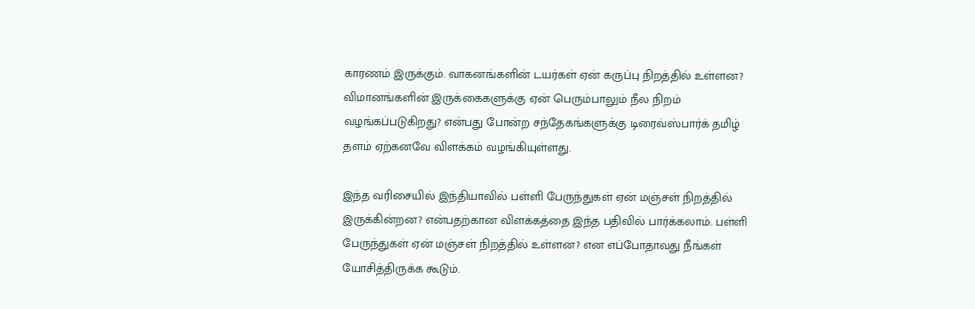காரணம் இருக்கும். வாகனங்களின் டயர்கள் ஏன் கருப்பு நிறத்தில் உள்ளன? விமானங்களின் இருக்கைகளுக்கு ஏன் பெரும்பாலும் நீல நிறம் வழங்கப்படுகிறது? என்பது போன்ற சந்தேகங்களுக்கு டிரைவ்ஸ்பார்க் தமிழ் தளம் ஏற்கனவே விளக்கம் வழங்கியுள்ளது.

இந்த வரிசையில் இந்தியாவில் பள்ளி பேருந்துகள் ஏன் மஞ்சள் நிறத்தில் இருக்கின்றன? என்பதற்கான விளக்கத்தை இந்த பதிவில் பார்க்கலாம். பள்ளி பேருந்துகள் ஏன் மஞ்சள் நிறத்தில் உள்ளன? என எப்போதாவது நீங்கள் யோசித்திருக்க கூடும்.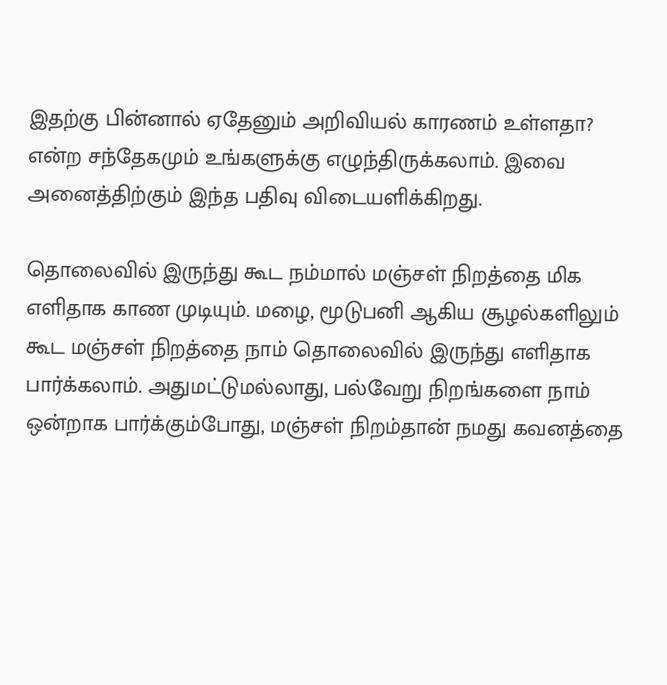இதற்கு பின்னால் ஏதேனும் அறிவியல் காரணம் உள்ளதா? என்ற சந்தேகமும் உங்களுக்கு எழுந்திருக்கலாம். இவை அனைத்திற்கும் இந்த பதிவு விடையளிக்கிறது.

தொலைவில் இருந்து கூட நம்மால் மஞ்சள் நிறத்தை மிக எளிதாக காண முடியும். மழை, மூடுபனி ஆகிய சூழல்களிலும் கூட மஞ்சள் நிறத்தை நாம் தொலைவில் இருந்து எளிதாக பார்க்கலாம். அதுமட்டுமல்லாது, பல்வேறு நிறங்களை நாம் ஒன்றாக பார்க்கும்போது, மஞ்சள் நிறம்தான் நமது கவனத்தை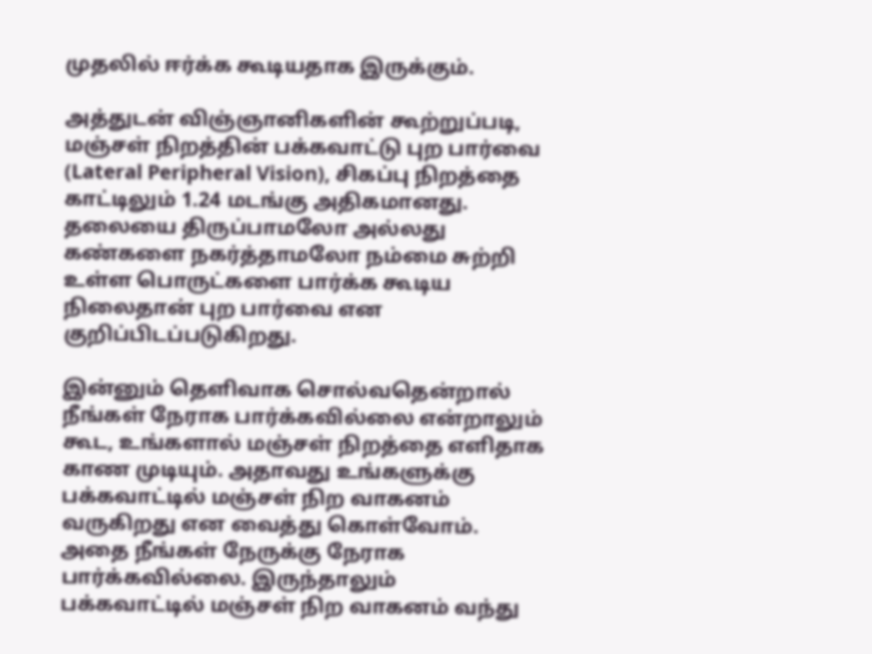முதலில் ஈர்க்க கூடியதாக இருக்கும்.

அத்துடன் விஞ்ஞானிகளின் கூற்றுப்படி, மஞ்சள் நிறத்தின் பக்கவாட்டு புற பார்வை (Lateral Peripheral Vision), சிகப்பு நிறத்தை காட்டிலும் 1.24 மடங்கு அதிகமானது. தலையை திருப்பாமலோ அல்லது கண்களை நகர்த்தாமலோ நம்மை சுற்றி உள்ள பொருட்களை பார்க்க கூடிய நிலைதான் புற பார்வை என குறிப்பிடப்படுகிறது.

இன்னும் தெளிவாக சொல்வதென்றால் நீங்கள் நேராக பார்க்கவில்லை என்றாலும் கூட, உங்களால் மஞ்சள் நிறத்தை எளிதாக காண முடியும். அதாவது உங்களுக்கு பக்கவாட்டில் மஞ்சள் நிற வாகனம் வருகிறது என வைத்து கொள்வோம். அதை நீங்கள் நேருக்கு நேராக பார்க்கவில்லை. இருந்தாலும் பக்கவாட்டில் மஞ்சள் நிற வாகனம் வந்து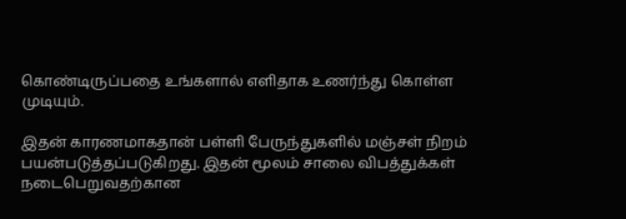கொண்டிருப்பதை உங்களால் எளிதாக உணர்ந்து கொள்ள முடியும்.

இதன் காரணமாகதான் பள்ளி பேருந்துகளில் மஞ்சள் நிறம் பயன்படுத்தப்படுகிறது. இதன் மூலம் சாலை விபத்துக்கள் நடைபெறுவதற்கான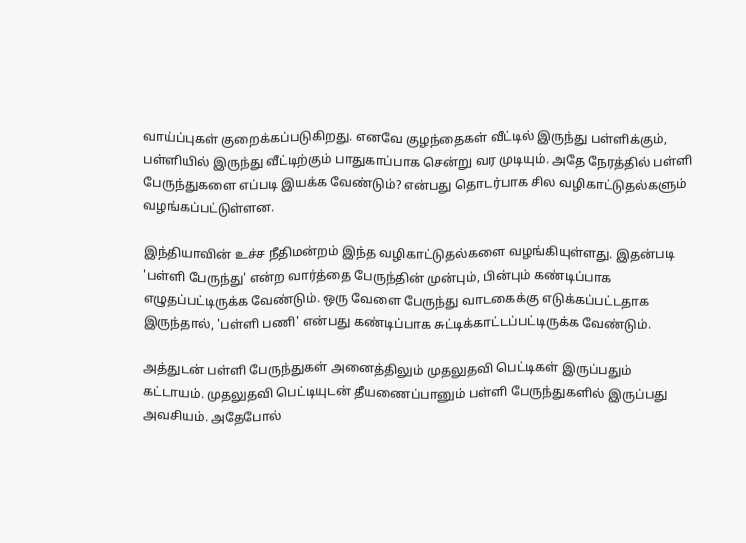வாய்ப்புகள் குறைக்கப்படுகிறது. எனவே குழந்தைகள் வீட்டில் இருந்து பள்ளிக்கும், பள்ளியில் இருந்து வீட்டிற்கும் பாதுகாப்பாக சென்று வர முடியும். அதே நேரத்தில் பள்ளி பேருந்துகளை எப்படி இயக்க வேண்டும்? என்பது தொடர்பாக சில வழிகாட்டுதல்களும் வழங்கப்பட்டுள்ளன.

இந்தியாவின் உச்ச நீதிமன்றம் இந்த வழிகாட்டுதல்களை வழங்கியுள்ளது. இதன்படி 'பள்ளி பேருந்து' என்ற வார்த்தை பேருந்தின் முன்பும், பின்பும் கண்டிப்பாக எழுதப்பட்டிருக்க வேண்டும். ஒரு வேளை பேருந்து வாடகைக்கு எடுக்கப்பட்டதாக இருந்தால், 'பள்ளி பணி' என்பது கண்டிப்பாக சுட்டிக்காட்டப்பட்டிருக்க வேண்டும்.

அத்துடன் பள்ளி பேருந்துகள் அனைத்திலும் முதலுதவி பெட்டிகள் இருப்பதும் கட்டாயம். முதலுதவி பெட்டியுடன் தீயணைப்பானும் பள்ளி பேருந்துகளில் இருப்பது அவசியம். அதேபோல்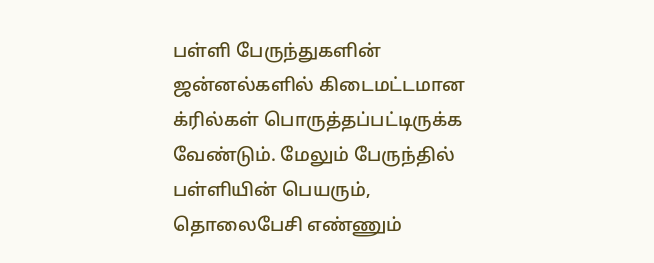பள்ளி பேருந்துகளின் ஜன்னல்களில் கிடைமட்டமான க்ரில்கள் பொருத்தப்பட்டிருக்க வேண்டும். மேலும் பேருந்தில் பள்ளியின் பெயரும், தொலைபேசி எண்ணும்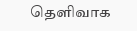தெளிவாக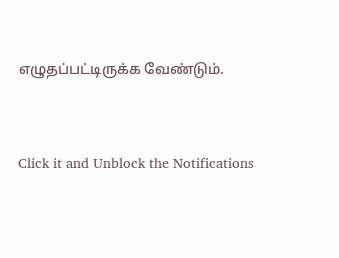எழுதப்பட்டிருக்க வேண்டும்.


Click it and Unblock the Notifications